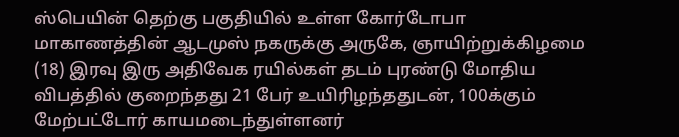ஸ்பெயின் தெற்கு பகுதியில் உள்ள கோர்டோபா மாகாணத்தின் ஆடமுஸ் நகருக்கு அருகே, ஞாயிற்றுக்கிழமை (18) இரவு இரு அதிவேக ரயில்கள் தடம் புரண்டு மோதிய விபத்தில் குறைந்தது 21 பேர் உயிரிழந்ததுடன், 100க்கும் மேற்பட்டோர் காயமடைந்துள்ளனர்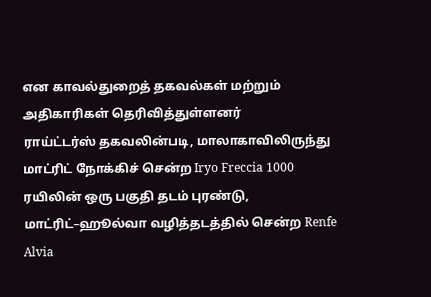என காவல்துறைத் தகவல்கள் மற்றும் அதிகாரிகள் தெரிவித்துள்ளனர்
ராய்ட்டர்ஸ் தகவலின்படி, மாலாகாவிலிருந்து மாட்ரிட் நோக்கிச் சென்ற Iryo Freccia 1000 ரயிலின் ஒரு பகுதி தடம் புரண்டு, மாட்ரிட்–ஹூல்வா வழித்தடத்தில் சென்ற Renfe Alvia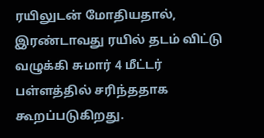ரயிலுடன் மோதியதால், இரண்டாவது ரயில் தடம் விட்டு வழுக்கி சுமார் 4 மீட்டர் பள்ளத்தில் சரிந்ததாக கூறப்படுகிறது.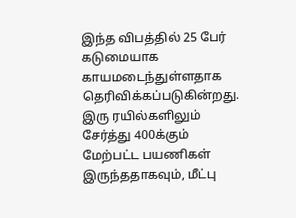இந்த விபத்தில் 25 பேர் கடுமையாக காயமடைந்துள்ளதாக தெரிவிக்கப்படுகின்றது. இரு ரயில்களிலும் சேர்த்து 400க்கும் மேற்பட்ட பயணிகள் இருந்ததாகவும், மீட்பு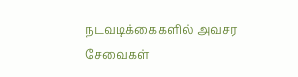நடவடிக்கைகளில் அவசர சேவைகள்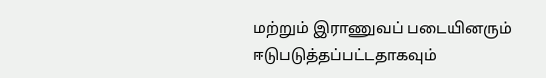மற்றும் இராணுவப் படையினரும் ஈடுபடுத்தப்பட்டதாகவும்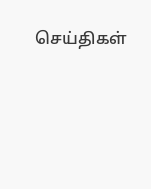செய்திகள்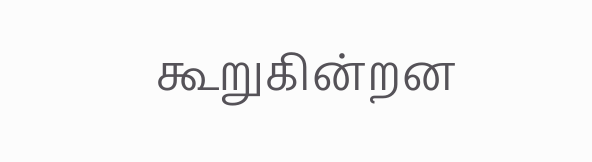கூறுகின்றன